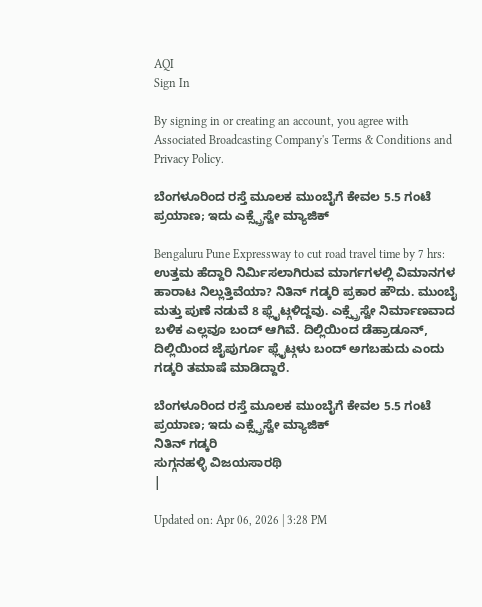AQI
Sign In

By signing in or creating an account, you agree with Associated Broadcasting Company's Terms & Conditions and Privacy Policy.

ಬೆಂಗಳೂರಿಂದ ರಸ್ತೆ ಮೂಲಕ ಮುಂಬೈಗೆ ಕೇವಲ 5.5 ಗಂಟೆ ಪ್ರಯಾಣ; ಇದು ಎಕ್ಸ್ಪ್ರೆಸ್ವೇ ಮ್ಯಾಜಿಕ್

Bengaluru Pune Expressway to cut road travel time by 7 hrs: ಉತ್ತಮ ಹೆದ್ದಾರಿ ನಿರ್ಮಿಸಲಾಗಿರುವ ಮಾರ್ಗಗಳಲ್ಲಿ ವಿಮಾನಗಳ ಹಾರಾಟ ನಿಲ್ಲುತ್ತಿವೆಯಾ? ನಿತಿನ್ ಗಡ್ಕರಿ ಪ್ರಕಾರ ಹೌದು. ಮುಂಬೈ ಮತ್ತು ಪುಣೆ ನಡುವೆ 8 ಫ್ಲೈಟ್ಗಳಿದ್ದವು. ಎಕ್ಸ್ಪ್ರೆಸ್ವೇ ನಿರ್ಮಾಣವಾದ ಬಳಿಕ ಎಲ್ಲವೂ ಬಂದ್ ಆಗಿವೆ. ದಿಲ್ಲಿಯಿಂದ ಡೆಹ್ರಾಡೂನ್, ದಿಲ್ಲಿಯಿಂದ ಜೈಪುರ್ಗೂ ಫ್ಲೈಟ್ಗಳು ಬಂದ್ ಅಗಬಹುದು ಎಂದು ಗಡ್ಕರಿ ತಮಾಷೆ ಮಾಡಿದ್ದಾರೆ.

ಬೆಂಗಳೂರಿಂದ ರಸ್ತೆ ಮೂಲಕ ಮುಂಬೈಗೆ ಕೇವಲ 5.5 ಗಂಟೆ ಪ್ರಯಾಣ; ಇದು ಎಕ್ಸ್ಪ್ರೆಸ್ವೇ ಮ್ಯಾಜಿಕ್
ನಿತಿನ್ ಗಡ್ಕರಿ
ಸುಗ್ಗನಹಳ್ಳಿ ವಿಜಯಸಾರಥಿ
|

Updated on: Apr 06, 2026 | 3:28 PM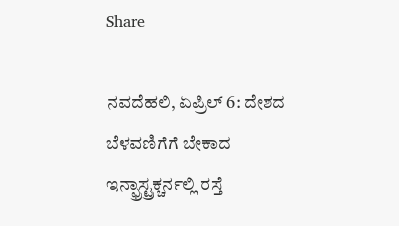Share

ನವದೆಹಲಿ, ಏಪ್ರಿಲ್ 6: ದೇಶದ ಬೆಳವಣಿಗೆಗೆ ಬೇಕಾದ ಇನ್ಫ್ರಾಸ್ಟ್ರಕ್ಚರ್ನಲ್ಲಿ ರಸ್ತೆ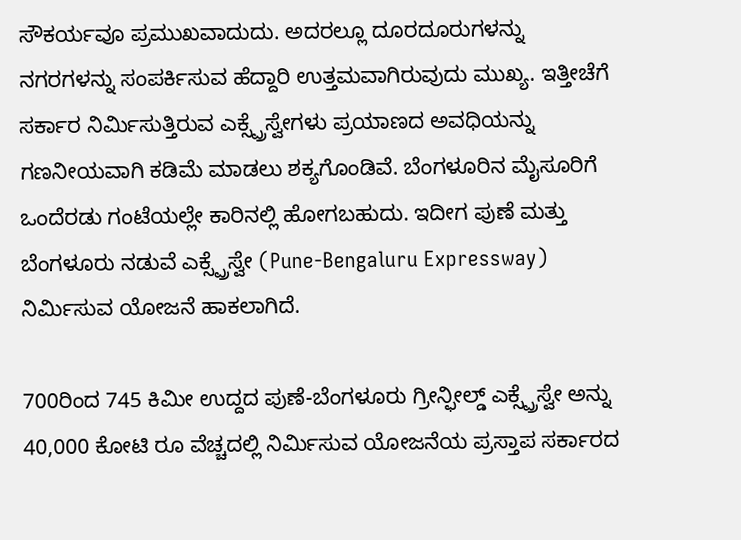ಸೌಕರ್ಯವೂ ಪ್ರಮುಖವಾದುದು. ಅದರಲ್ಲೂ ದೂರದೂರುಗಳನ್ನು ನಗರಗಳನ್ನು ಸಂಪರ್ಕಿಸುವ ಹೆದ್ದಾರಿ ಉತ್ತಮವಾಗಿರುವುದು ಮುಖ್ಯ. ಇತ್ತೀಚೆಗೆ ಸರ್ಕಾರ ನಿರ್ಮಿಸುತ್ತಿರುವ ಎಕ್ಸ್ಪ್ರೆಸ್ವೇಗಳು ಪ್ರಯಾಣದ ಅವಧಿಯನ್ನು ಗಣನೀಯವಾಗಿ ಕಡಿಮೆ ಮಾಡಲು ಶಕ್ಯಗೊಂಡಿವೆ. ಬೆಂಗಳೂರಿನ ಮೈಸೂರಿಗೆ ಒಂದೆರಡು ಗಂಟೆಯಲ್ಲೇ ಕಾರಿನಲ್ಲಿ ಹೋಗಬಹುದು. ಇದೀಗ ಪುಣೆ ಮತ್ತು ಬೆಂಗಳೂರು ನಡುವೆ ಎಕ್ಸ್ಪ್ರೆಸ್ವೇ (Pune-Bengaluru Expressway) ನಿರ್ಮಿಸುವ ಯೋಜನೆ ಹಾಕಲಾಗಿದೆ.

700ರಿಂದ 745 ಕಿಮೀ ಉದ್ದದ ಪುಣೆ-ಬೆಂಗಳೂರು ಗ್ರೀನ್ಫೀಲ್ಡ್ ಎಕ್ಸ್ಪ್ರೆಸ್ವೇ ಅನ್ನು 40,000 ಕೋಟಿ ರೂ ವೆಚ್ಚದಲ್ಲಿ ನಿರ್ಮಿಸುವ ಯೋಜನೆಯ ಪ್ರಸ್ತಾಪ ಸರ್ಕಾರದ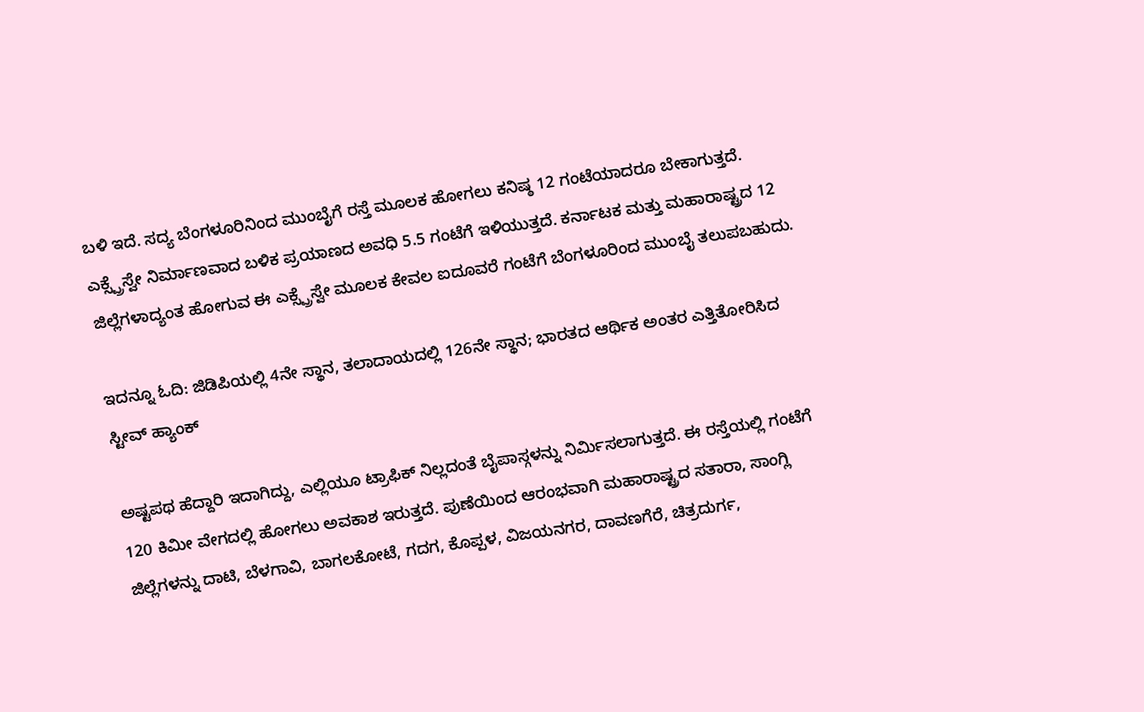ಬಳಿ ಇದೆ. ಸದ್ಯ ಬೆಂಗಳೂರಿನಿಂದ ಮುಂಬೈಗೆ ರಸ್ತೆ ಮೂಲಕ ಹೋಗಲು ಕನಿಷ್ಠ 12 ಗಂಟೆಯಾದರೂ ಬೇಕಾಗುತ್ತದೆ. ಎಕ್ಸ್ಪ್ರೆಸ್ವೇ ನಿರ್ಮಾಣವಾದ ಬಳಿಕ ಪ್ರಯಾಣದ ಅವಧಿ 5.5 ಗಂಟೆಗೆ ಇಳಿಯುತ್ತದೆ. ಕರ್ನಾಟಕ ಮತ್ತು ಮಹಾರಾಷ್ಟ್ರದ 12 ಜಿಲ್ಲೆಗಳಾದ್ಯಂತ ಹೋಗುವ ಈ ಎಕ್ಸ್ಪ್ರೆಸ್ವೇ ಮೂಲಕ ಕೇವಲ ಐದೂವರೆ ಗಂಟೆಗೆ ಬೆಂಗಳೂರಿಂದ ಮುಂಬೈ ತಲುಪಬಹುದು.

ಇದನ್ನೂ ಓದಿ: ಜಿಡಿಪಿಯಲ್ಲಿ 4ನೇ ಸ್ಥಾನ, ತಲಾದಾಯದಲ್ಲಿ 126ನೇ ಸ್ಥಾನ; ಭಾರತದ ಆರ್ಥಿಕ ಅಂತರ ಎತ್ತಿತೋರಿಸಿದ ಸ್ಟೀವ್ ಹ್ಯಾಂಕ್

ಅಷ್ಟಪಥ ಹೆದ್ದಾರಿ ಇದಾಗಿದ್ದು, ಎಲ್ಲಿಯೂ ಟ್ರಾಫಿಕ್ ನಿಲ್ಲದಂತೆ ಬೈಪಾಸ್ಗಳನ್ನು ನಿರ್ಮಿಸಲಾಗುತ್ತದೆ. ಈ ರಸ್ತೆಯಲ್ಲಿ ಗಂಟೆಗೆ 120 ಕಿಮೀ ವೇಗದಲ್ಲಿ ಹೋಗಲು ಅವಕಾಶ ಇರುತ್ತದೆ. ಪುಣೆಯಿಂದ ಆರಂಭವಾಗಿ ಮಹಾರಾಷ್ಟ್ರದ ಸತಾರಾ, ಸಾಂಗ್ಲಿ ಜಿಲ್ಲೆಗಳನ್ನು ದಾಟಿ, ಬೆಳಗಾವಿ, ಬಾಗಲಕೋಟೆ, ಗದಗ, ಕೊಪ್ಪಳ, ವಿಜಯನಗರ, ದಾವಣಗೆರೆ, ಚಿತ್ರದುರ್ಗ,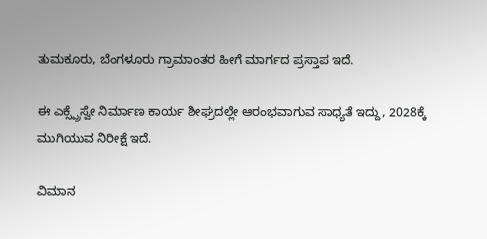ತುಮಕೂರು, ಬೆಂಗಳೂರು ಗ್ರಾಮಾಂತರ ಹೀಗೆ ಮಾರ್ಗದ ಪ್ರಸ್ತಾಪ ಇದೆ.

ಈ ಎಕ್ಸ್ಪ್ರೆಸ್ವೇ ನಿರ್ಮಾಣ ಕಾರ್ಯ ಶೀಘ್ರದಲ್ಲೇ ಆರಂಭವಾಗುವ ಸಾಧ್ಯತೆ ಇದ್ದು, 2028ಕ್ಕೆ ಮುಗಿಯುವ ನಿರೀಕ್ಷೆ ಇದೆ.

ವಿಮಾನ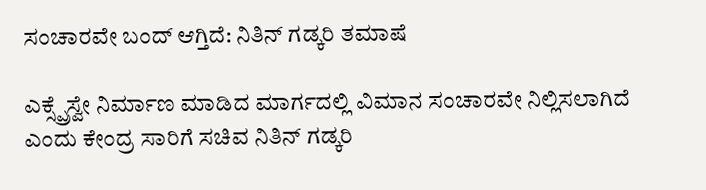ಸಂಚಾರವೇ ಬಂದ್ ಆಗ್ತಿದೆ: ನಿತಿನ್ ಗಡ್ಕರಿ ತಮಾಷೆ

ಎಕ್ಸ್ಪ್ರೆಸ್ವೇ ನಿರ್ಮಾಣ ಮಾಡಿದ ಮಾರ್ಗದಲ್ಲಿ ವಿಮಾನ ಸಂಚಾರವೇ ನಿಲ್ಲಿಸಲಾಗಿದೆ ಎಂದು ಕೇಂದ್ರ ಸಾರಿಗೆ ಸಚಿವ ನಿತಿನ್ ಗಡ್ಕರಿ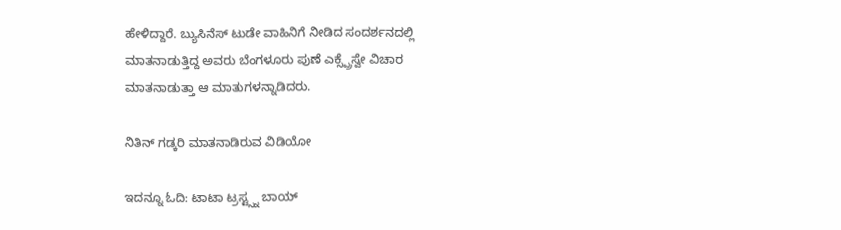ಹೇಳಿದ್ದಾರೆ. ಬ್ಯುಸಿನೆಸ್ ಟುಡೇ ವಾಹಿನಿಗೆ ನೀಡಿದ ಸಂದರ್ಶನದಲ್ಲಿ ಮಾತನಾಡುತ್ತಿದ್ದ ಅವರು ಬೆಂಗಳೂರು ಪುಣೆ ಎಕ್ಸ್ಪ್ರೆಸ್ವೇ ವಿಚಾರ ಮಾತನಾಡುತ್ತಾ ಆ ಮಾತುಗಳನ್ನಾಡಿದರು.

ನಿತಿನ್ ಗಡ್ಕರಿ ಮಾತನಾಡಿರುವ ವಿಡಿಯೋ

ಇದನ್ನೂ ಓದಿ: ಟಾಟಾ ಟ್ರಸ್ಟ್ಸ್ನ ಬಾಯ್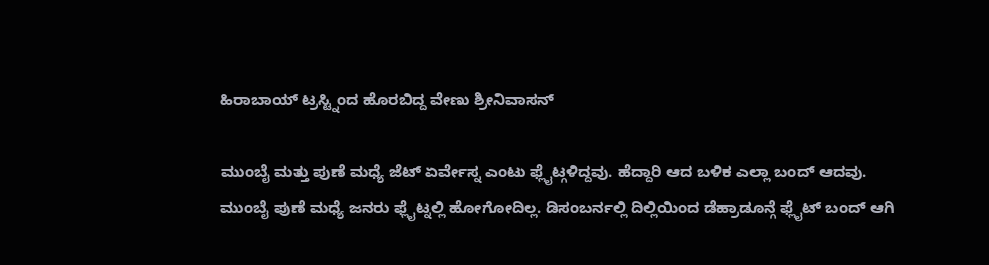ಹಿರಾಬಾಯ್ ಟ್ರಸ್ಟ್ನಿಂದ ಹೊರಬಿದ್ದ ವೇಣು ಶ್ರೀನಿವಾಸನ್

ಮುಂಬೈ ಮತ್ತು ಪುಣೆ ಮಧ್ಯೆ ಜೆಟ್ ಏರ್ವೇಸ್ನ ಎಂಟು ಫ್ಲೈಟ್ಗಳಿದ್ದವು. ಹೆದ್ದಾರಿ ಆದ ಬಳಿಕ ಎಲ್ಲಾ ಬಂದ್ ಆದವು. ಮುಂಬೈ ಪುಣೆ ಮಧ್ಯೆ ಜನರು ಫ್ಲೈಟ್ನಲ್ಲಿ ಹೋಗೋದಿಲ್ಲ. ಡಿಸಂಬರ್ನಲ್ಲಿ ದಿಲ್ಲಿಯಿಂದ ಡೆಹ್ರಾಡೂನ್ಗೆ ಫ್ಲೈಟ್ ಬಂದ್ ಆಗಿ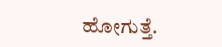ಹೋಗುತ್ತೆ.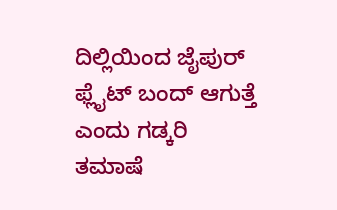ದಿಲ್ಲಿಯಿಂದ ಜೈಪುರ್ ಫ್ಲೈಟ್ ಬಂದ್ ಆಗುತ್ತೆ ಎಂದು ಗಡ್ಕರಿ ತಮಾಷೆ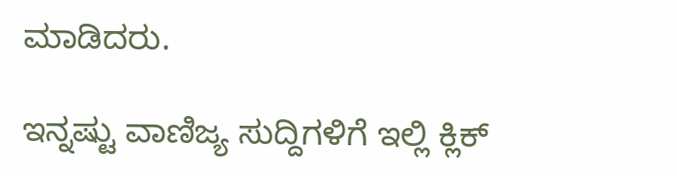ಮಾಡಿದರು.

ಇನ್ನಷ್ಟು ವಾಣಿಜ್ಯ ಸುದ್ದಿಗಳಿಗೆ ಇಲ್ಲಿ ಕ್ಲಿಕ್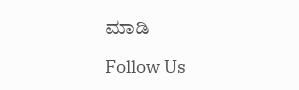ಮಾಡಿ

Follow Us